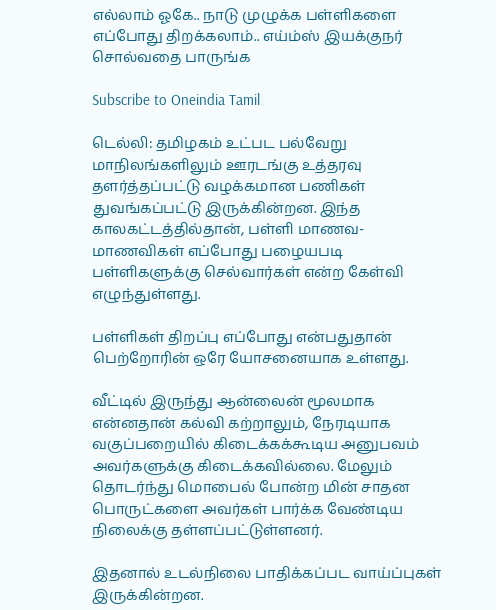எல்லாம் ஓகே.. நாடு முழுக்க பள்ளிகளை எப்போது திறக்கலாம்.. எய்ம்ஸ் இயக்குநர் சொல்வதை பாருங்க

Subscribe to Oneindia Tamil

டெல்லி: தமிழகம் உட்பட பல்வேறு மாநிலங்களிலும் ஊரடங்கு உத்தரவு தளர்த்தப்பட்டு வழக்கமான பணிகள் துவங்கப்பட்டு இருக்கின்றன. இந்த காலகட்டத்தில்தான், பள்ளி மாணவ-மாணவிகள் எப்போது பழையபடி பள்ளிகளுக்கு செல்வார்கள் என்ற கேள்வி எழுந்துள்ளது.

பள்ளிகள் திறப்பு எப்போது என்பதுதான் பெற்றோரின் ஒரே யோசனையாக உள்ளது.

வீட்டில் இருந்து ஆன்லைன் மூலமாக என்னதான் கல்வி கற்றாலும், நேரடியாக வகுப்பறையில் கிடைக்கக்கூடிய அனுபவம் அவர்களுக்கு கிடைக்கவில்லை. மேலும் தொடர்ந்து மொபைல் போன்ற மின் சாதன பொருட்களை அவர்கள் பார்க்க வேண்டிய நிலைக்கு தள்ளப்பட்டுள்ளனர்.

இதனால் உடல்நிலை பாதிக்கப்பட வாய்ப்புகள் இருக்கின்றன.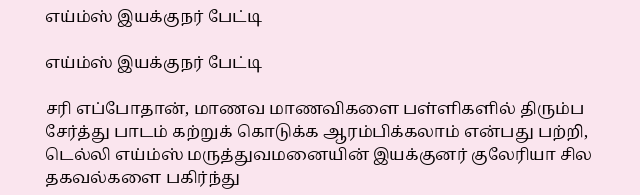எய்ம்ஸ் இயக்குநர் பேட்டி

எய்ம்ஸ் இயக்குநர் பேட்டி

சரி எப்போதான், மாணவ மாணவிகளை பள்ளிகளில் திரும்ப சேர்த்து பாடம் கற்றுக் கொடுக்க ஆரம்பிக்கலாம் என்பது பற்றி, டெல்லி எய்ம்ஸ் மருத்துவமனையின் இயக்குனர் குலேரியா சில தகவல்களை பகிர்ந்து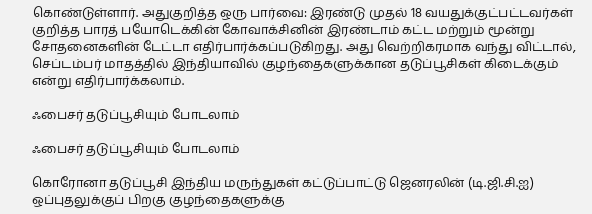கொண்டுள்ளார். அதுகுறித்த ஒரு பார்வை: இரண்டு முதல் 18 வயதுக்குட்பட்டவர்கள் குறித்த பாரத் பயோடெக்கின் கோவாக்சினின் இரண்டாம் கட்ட மற்றும் மூன்று சோதனைகளின் டேட்டா எதிர்பார்க்கப்படுகிறது. அது வெற்றிகரமாக வந்து விட்டால், செப்டம்பர் மாதத்தில் இந்தியாவில் குழந்தைகளுக்கான தடுப்பூசிகள் கிடைக்கும் என்று எதிர்பார்க்கலாம்.

ஃபைசர் தடுப்பூசியும் போடலாம்

ஃபைசர் தடுப்பூசியும் போடலாம்

கொரோனா தடுப்பூசி இந்திய மருந்துகள் கட்டுப்பாட்டு ஜெனரலின் (டி.ஜி.சி.ஐ) ஒப்புதலுக்குப் பிறகு குழந்தைகளுக்கு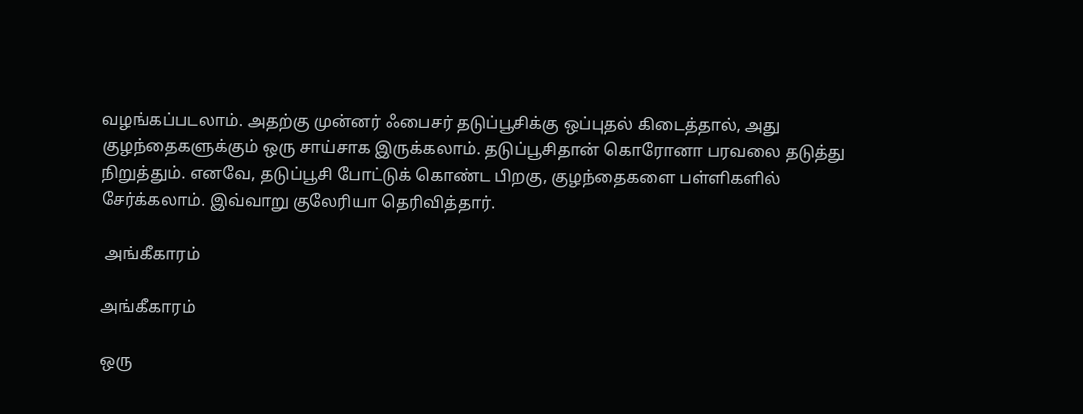வழங்கப்படலாம். அதற்கு முன்னர் ஃபைசர் தடுப்பூசிக்கு ஒப்புதல் கிடைத்தால், அது குழந்தைகளுக்கும் ஒரு சாய்சாக இருக்கலாம். தடுப்பூசிதான் கொரோனா பரவலை தடுத்து நிறுத்தும். எனவே, தடுப்பூசி போட்டுக் கொண்ட பிறகு, குழந்தைகளை பள்ளிகளில் சேர்க்கலாம். இவ்வாறு குலேரியா தெரிவித்தார்.

 அங்கீகாரம்

அங்கீகாரம்

ஒரு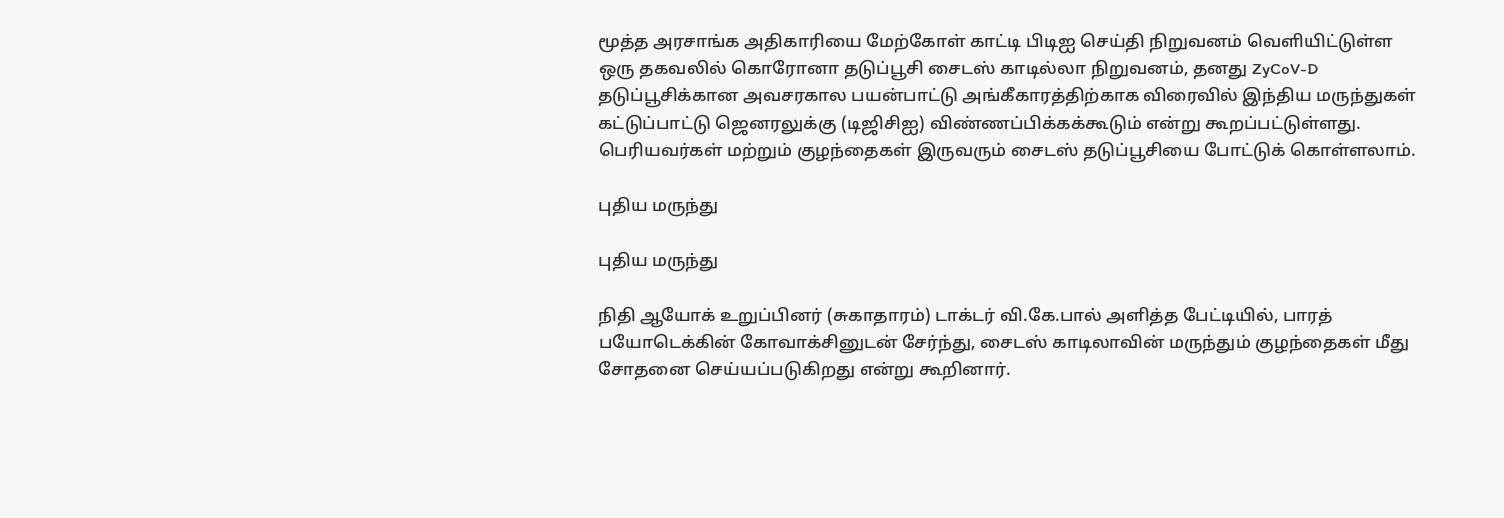மூத்த அரசாங்க அதிகாரியை மேற்கோள் காட்டி பிடிஐ செய்தி நிறுவனம் வெளியிட்டுள்ள ஒரு தகவலில் கொரோனா தடுப்பூசி சைடஸ் காடில்லா நிறுவனம், தனது ZyCoV-D தடுப்பூசிக்கான அவசரகால பயன்பாட்டு அங்கீகாரத்திற்காக விரைவில் இந்திய மருந்துகள் கட்டுப்பாட்டு ஜெனரலுக்கு (டிஜிசிஐ) விண்ணப்பிக்கக்கூடும் என்று கூறப்பட்டுள்ளது. பெரியவர்கள் மற்றும் குழந்தைகள் இருவரும் சைடஸ் தடுப்பூசியை போட்டுக் கொள்ளலாம்.

புதிய மருந்து

புதிய மருந்து

நிதி ஆயோக் உறுப்பினர் (சுகாதாரம்) டாக்டர் வி.கே.பால் அளித்த பேட்டியில், பாரத் பயோடெக்கின் கோவாக்சினுடன் சேர்ந்து, சைடஸ் காடிலாவின் மருந்தும் குழந்தைகள் மீது சோதனை செய்யப்படுகிறது என்று கூறினார்.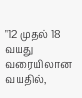"12 முதல் 18 வயது வரையிலான வயதில்,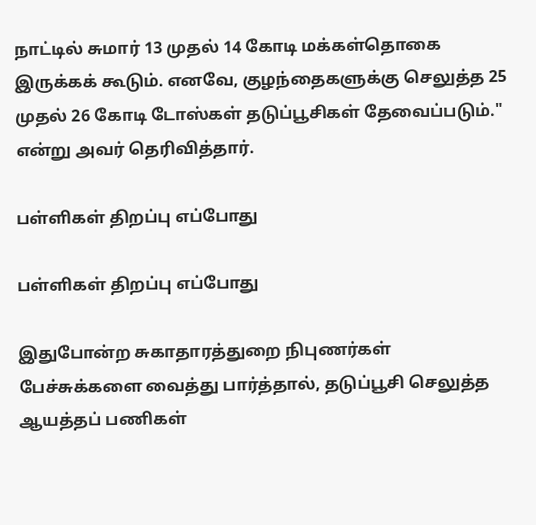நாட்டில் சுமார் 13 முதல் 14 கோடி மக்கள்தொகை இருக்கக் கூடும். எனவே, குழந்தைகளுக்கு செலுத்த 25 முதல் 26 கோடி டோஸ்கள் தடுப்பூசிகள் தேவைப்படும்." என்று அவர் தெரிவித்தார்.

பள்ளிகள் திறப்பு எப்போது

பள்ளிகள் திறப்பு எப்போது

இதுபோன்ற சுகாதாரத்துறை நிபுணர்கள் பேச்சுக்களை வைத்து பார்த்தால், தடுப்பூசி செலுத்த ஆயத்தப் பணிகள்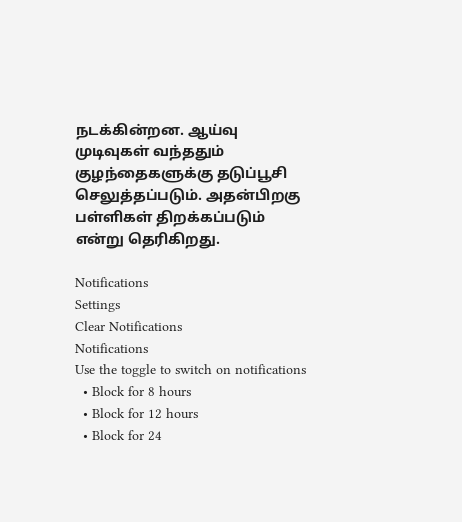நடக்கின்றன. ஆய்வு முடிவுகள் வந்ததும் குழந்தைகளுக்கு தடுப்பூசி செலுத்தப்படும். அதன்பிறகு பள்ளிகள் திறக்கப்படும் என்று தெரிகிறது.

Notifications
Settings
Clear Notifications
Notifications
Use the toggle to switch on notifications
  • Block for 8 hours
  • Block for 12 hours
  • Block for 24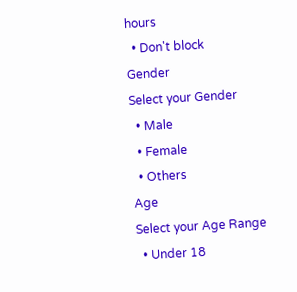hours
  • Don't block
Gender
Select your Gender
  • Male
  • Female
  • Others
Age
Select your Age Range
  • Under 18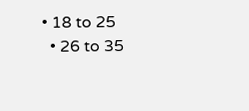• 18 to 25
  • 26 to 35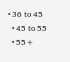• 36 to 45
  • 45 to 55
  • 55+